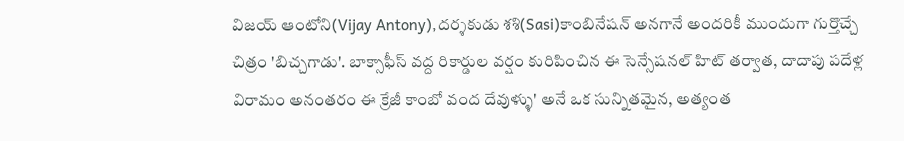విజయ్ ఆంటోని(Vijay Antony),దర్శకుడు శశి(Sasi)కాంబినేషన్ అనగానే అందరికీ ముందుగా గుర్తొచ్చే చిత్రం 'బిచ్చగాడు'. బాక్సాఫీస్ వద్ద రికార్డుల వర్షం కురిపించిన ఈ సెన్సేషనల్ హిట్ తర్వాత, దాదాపు పదేళ్ల విరామం అనంతరం ఈ క్రేజీ కాంబో వంద దేవుళ్ళు' అనే ఒక సున్నితమైన, అత్యంత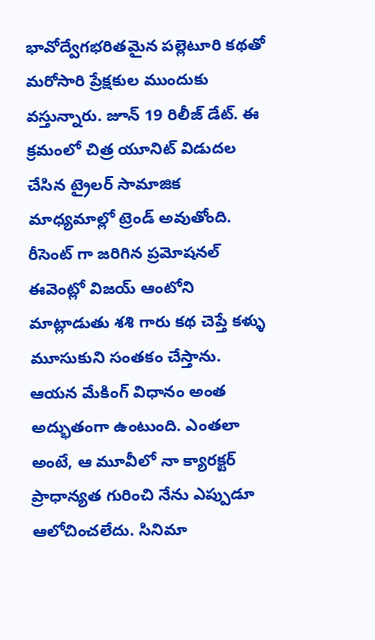భావోద్వేగభరితమైన పల్లెటూరి కథతో మరోసారి ప్రేక్షకుల ముందుకు వస్తున్నారు. జూన్ 19 రిలీజ్ డేట్. ఈ క్రమంలో చిత్ర యూనిట్ విడుదల చేసిన ట్రైలర్ సామాజిక మాధ్యమాల్లో ట్రెండ్ అవుతోంది.
రీసెంట్ గా జరిగిన ప్రమోషనల్ ఈవెంట్లో విజయ్ ఆంటోని మాట్లాడుతు శశి గారు కథ చెప్తే కళ్ళు మూసుకుని సంతకం చేస్తాను. ఆయన మేకింగ్ విధానం అంత అద్భుతంగా ఉంటుంది. ఎంతలా అంటే, ఆ మూవీలో నా క్యారక్టర్ ప్రాధాన్యత గురించి నేను ఎప్పుడూ ఆలోచించలేదు. సినిమా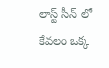లాస్ట్ సీన్ లో కేవలం ఒక్క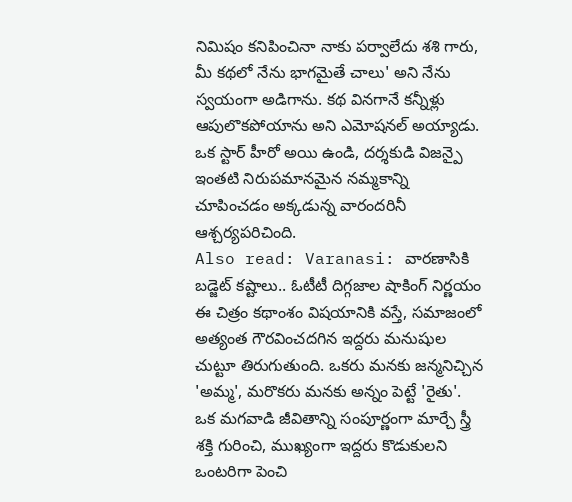నిమిషం కనిపించినా నాకు పర్వాలేదు శశి గారు, మీ కథలో నేను భాగమైతే చాలు' అని నేను స్వయంగా అడిగాను. కథ వినగానే కన్నీళ్లు ఆపులొకపోయాను అని ఎమోషనల్ అయ్యాడు. ఒక స్టార్ హీరో అయి ఉండి, దర్శకుడి విజన్పై ఇంతటి నిరుపమానమైన నమ్మకాన్ని చూపించడం అక్కడున్న వారందరినీ ఆశ్చర్యపరిచింది.
Also read: Varanasi: వారణాసికి బడ్జెట్ కష్టాలు.. ఓటీటీ దిగ్గజాల షాకింగ్ నిర్ణయం
ఈ చిత్రం కథాంశం విషయానికి వస్తే, సమాజంలో అత్యంత గౌరవించదగిన ఇద్దరు మనుషుల చుట్టూ తిరుగుతుంది. ఒకరు మనకు జన్మనిచ్చిన 'అమ్మ', మరొకరు మనకు అన్నం పెట్టే 'రైతు'. ఒక మగవాడి జీవితాన్ని సంపూర్ణంగా మార్చే స్త్రీ శక్తి గురించి, ముఖ్యంగా ఇద్దరు కొడుకులని ఒంటరిగా పెంచి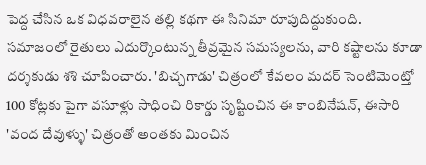పెద్ద చేసిన ఒక విధవరాలైన తల్లి కథగా ఈ సినిమా రూపుదిద్దుకుంది. సమాజంలో రైతులు ఎదుర్కొంటున్న తీవ్రమైన సమస్యలను, వారి కష్టాలను కూడా దర్శకుడు శశి చూపించారు. 'బిచ్చగాడు' చిత్రంలో కేవలం మదర్ సెంటిమెంట్తో 100 కోట్లకు పైగా వసూళ్లు సాధించి రికార్డు సృష్టించిన ఈ కాంబినేషన్, ఈసారి 'వంద దేవుళ్ళు' చిత్రంతో అంతకు మించిన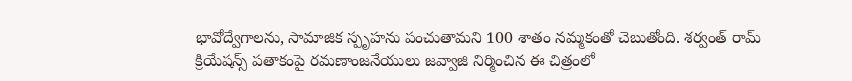భావోద్వేగాలను, సామాజిక స్పృహను పంచుతామని 100 శాతం నమ్మకంతో చెబుతోంది. శర్వంత్ రామ్ క్రియేషన్స్ పతాకంపై రమణాంజనేయులు జవ్వాజి నిర్మించిన ఈ చిత్రంలో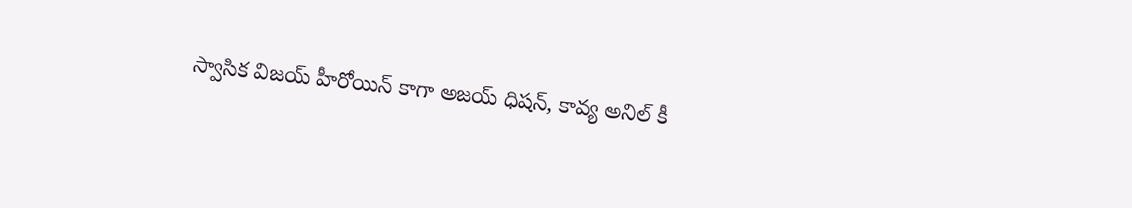స్వాసిక విజయ్ హీరోయిన్ కాగా అజయ్ ధిషన్, కావ్య అనిల్ కీ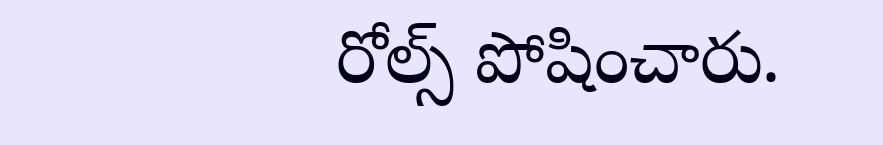రోల్స్ పోషించారు.